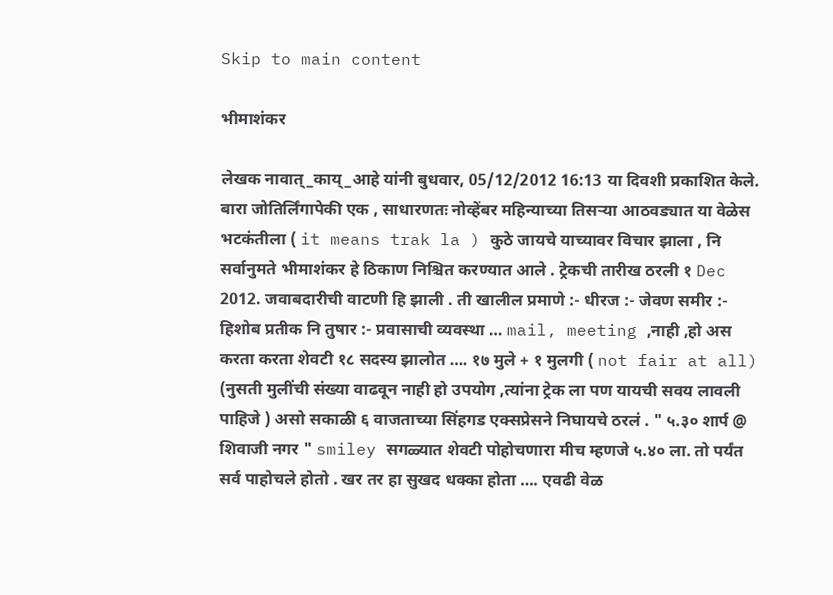Skip to main content

भीमाशंकर

लेखक नावात्_काय्_आहे यांनी बुधवार, 05/12/2012 16:13 या दिवशी प्रकाशित केले.
बारा जोतिर्लिंगापेकी एक , साधारणतः नोव्हेंबर महिन्याच्या तिसऱ्या आठवड्यात या वेळेस भटकंतीला ( it means trak la ) कुठे जायचे याच्यावर विचार झाला , नि सर्वानुमते भीमाशंकर हे ठिकाण निश्चित करण्यात आले . ट्रेकची तारीख ठरली १ Dec 2012. जवाबदारीची वाटणी हि झाली . ती खालील प्रमाणे :- धीरज :- जेवण समीर :- हिशोब प्रतीक नि तुषार :- प्रवासाची व्यवस्था … mail, meeting ,नाही ,हो अस करता करता शेवटी १८ सदस्य झालोत …. १७ मुले + १ मुलगी ( not fair at all) (नुसती मुलींची संख्या वाढवून नाही हो उपयोग ,त्यांना ट्रेक ला पण यायची सवय लावली पाहिजे ) असो सकाळी ६ वाजताच्या सिंहगड एक्सप्रेसने निघायचे ठरलं . " ५.३० शार्प @ शिवाजी नगर " smiley सगळ्यात शेवटी पोहोचणारा मीच म्हणजे ५.४० ला. तो पर्यंत सर्व पाहोचले होतो . खर तर हा सुखद धक्का होता …. एवढी वेळ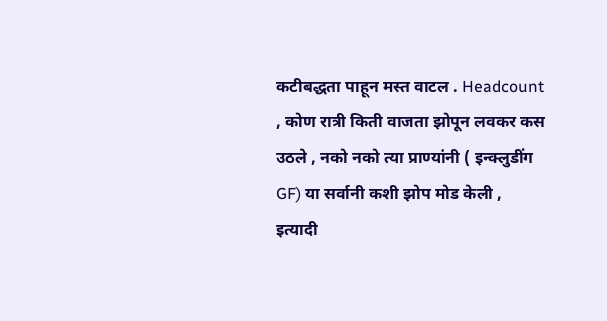कटीबद्धता पाहून मस्त वाटल . Headcount , कोण रात्री किती वाजता झोपून लवकर कस उठले , नको नको त्या प्राण्यांनी ( इन्क्लुडींग GF) या सर्वानी कशी झोप मोड केली , इत्यादी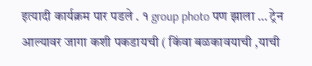इत्यादी कार्यक्रम पार पडले . १ group photo पण झाला … ट्रेन आल्यावर जागा कशी पकडायची ( किंवा बळकावयाची ,याची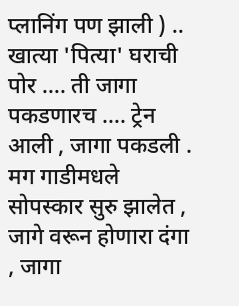प्लानिंग पण झाली ) .. खात्या 'पित्या' घराची पोर …. ती जागा पकडणारच …. ट्रेन आली , जागा पकडली . मग गाडीमधले सोपस्कार सुरु झालेत , जागे वरून होणारा दंगा , जागा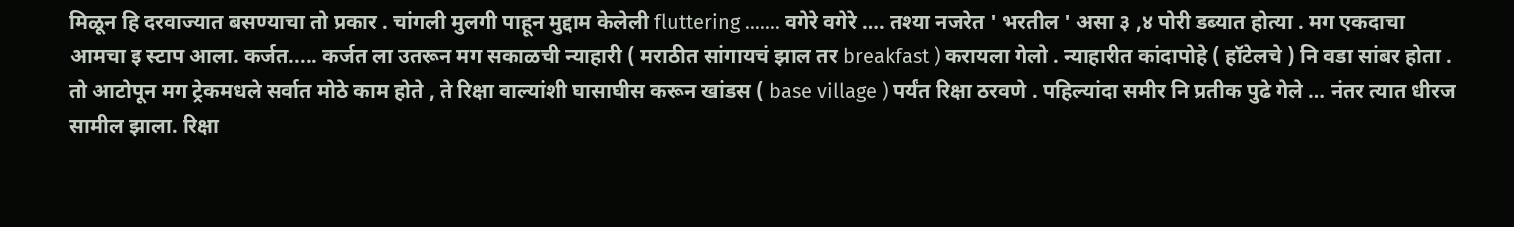मिळून हि दरवाज्यात बसण्याचा तो प्रकार . चांगली मुलगी पाहून मुद्दाम केलेली fluttering ….... वगेरे वगेरे …. तश्या नजरेत ' भरतील ' असा ३ ,४ पोरी डब्यात होत्या . मग एकदाचा आमचा इ स्टाप आला. कर्जत..... कर्जत ला उतरून मग सकाळची न्याहारी ( मराठीत सांगायचं झाल तर breakfast ) करायला गेलो . न्याहारीत कांदापोहे ( हॉटेलचे ) नि वडा सांबर होता . तो आटोपून मग ट्रेकमधले सर्वात मोठे काम होते , ते रिक्षा वाल्यांशी घासाघीस करून खांडस ( base village ) पर्यंत रिक्षा ठरवणे . पहिल्यांदा समीर नि प्रतीक पुढे गेले … नंतर त्यात धीरज सामील झाला. रिक्षा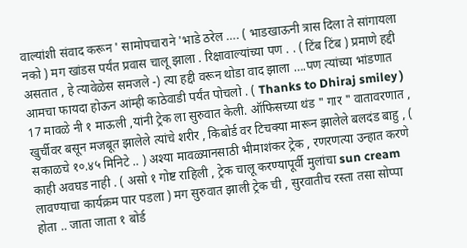वाल्यांशी संवाद करून ' सामोपचाराने 'भाडे ठरेल …. ( भाडखाऊनी त्रास दिला ते सांगायला नको ) मग खांडस पर्यंत प्रवास चालू झाला . रिक्षावाल्यांच्या पण . . ( टिंब टिंब ) प्रमाणे हद्दी असतात , हे त्यावेळेस समजले -) त्या हद्दी वरून थोडा वाद झाला ….पण त्यांच्या भांडणात आमचा फायदा होऊन आंम्ही काठेवाडी पर्यंत पोचलो . ( Thanks to Dhiraj smiley ) 17 मावळे नी १ माऊली ,यांनी ट्रेक ला सुरुवात केली. ऑफिसच्या थंड " गार " वातावरणात , खुर्चीवर बसून मजबूत झालेले त्यांचे शरीर , किबोर्ड वर टिचक्या मारून झालेले बलदंड बाहु , ( सकाळचे १०.४५ मिनिटे .. ) अश्या मावळ्यानसाठी भीमाशंकर ट्रेक , रणरणत्या उन्हात करणे काही अवघड नाही . ( असो १ गोष्ट राहिली , ट्रेक चालू करण्यापूर्वी मुलांचा sun cream लावण्याचा कार्यक्रम पार पडला ) मग सुरुवात झाली ट्रेक ची , सुरवातीच रस्ता तसा सोप्पा होता .. जाता जाता १ बोर्ड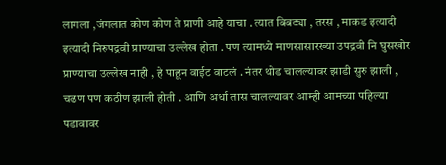लागला ,जंगलात कोण कोण ते प्राणी आहे याचा . त्यात बिबट्या , तरस , माकड इत्यादी इत्यादी निरुपद्रवी प्राण्याचा उल्लेख होता . पण त्यामध्ये माणसासारख्या उपद्रवी नि घुसखोर प्राण्याचा उल्लेख नाही , हे पाहून वाईट वाटलं . नंतर थोड चालल्यावर झाडी सुरु झाली , चढण पण कठीण झाली होती . आणि अर्धा तास चालल्यावर आम्ही आमच्या पहिल्या पडावावर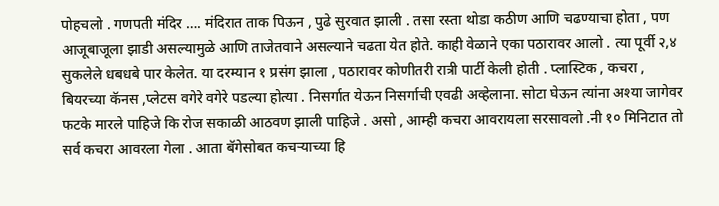पोहचलो . गणपती मंदिर …. मंदिरात ताक पिऊन , पुढे सुरवात झाली . तसा रस्ता थोडा कठीण आणि चढण्याचा होता , पण आजूबाजूला झाडी असल्यामुळे आणि ताजेतवाने असल्याने चढता येत होते. काही वेळाने एका पठारावर आलो . त्या पूर्वी २,४ सुकलेले धबधबे पार केलेत. या दरम्यान १ प्रसंग झाला , पठारावर कोणीतरी रात्री पार्टी केली होती . प्लास्टिक , कचरा , बियरच्या कॅनस ,प्लेटस वगेरे वगेरे पडल्या होत्या . निसर्गात येऊन निसर्गाची एवढी अव्हेलाना. सोटा घेऊन त्यांना अश्या जागेवर फटके मारले पाहिजे कि रोज सकाळी आठवण झाली पाहिजे . असो , आम्ही कचरा आवरायला सरसावलो .नी १० मिनिटात तो सर्व कचरा आवरला गेला . आता बॅगेसोबत कचऱ्याच्या हि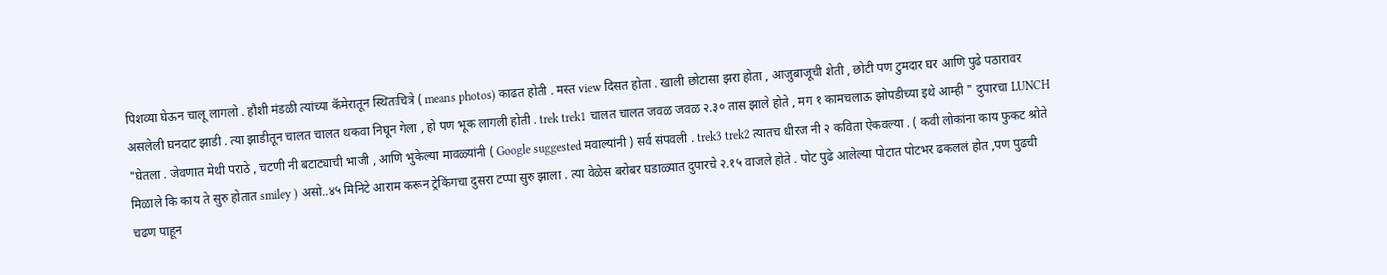पिशव्या घेऊन चालू लागलो . हौशी मंडळी त्यांच्या कॅमेरातून स्थितःचित्रे ( means photos) काढत होती . मस्त view दिसत होता . खाली छोटासा झरा होता , आजुबाजूची शेती , छोटी पण टुमदार घर आणि पुढे पठारावर असलेली घनदाट झाडी . त्या झाडीतून चालत चालत थकवा निघून गेला , हो पण भूक लागली होती . trek trek1 चालत चालत जवळ जवळ २.३० तास झाले होते , मग १ कामचलाऊ झोपडीच्या इथे आम्ही " दुपारचा LUNCH "घेतला . जेवणात मेथी पराठे , चटणी नी बटाट्याची भाजी , आणि भुकेल्या मावळ्यांनी ( Google suggested मवाल्यांनी ) सर्व संपवली . trek3 trek2 त्यातच धीरज नी २ कविता ऐकवल्या . ( कवी लोकांना काय फुकट श्रोते मिळाले कि काय ते सुरु होतात smiley ) असो..४५ मिनिटे आराम करून ट्रेकिंगचा दुसरा टप्पा सुरु झाला . त्या वेळेस बरोबर घडाळ्यात दुपारचे २.१५ वाजले होते . पोट पुढे आलेल्या पोटात पोटभर ढकललं होत ,पण पुढची चढण पाहून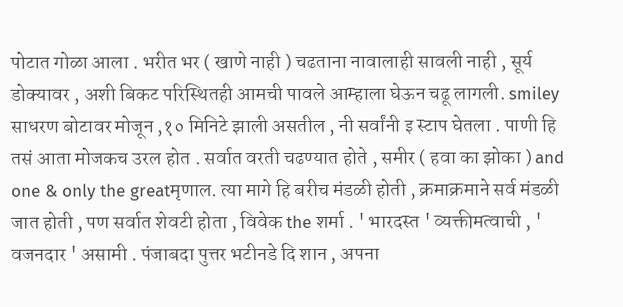पोटात गोळा आला . भरीत भर ( खाणे नाही ) चढताना नावालाही सावली नाही , सूर्य डोक्यावर , अशी बिकट परिस्थितही आमची पावले आम्हाला घेऊन चढू लागली. smiley साधरण बोटावर मोजून ,१० मिनिटे झाली असतील , नी सर्वांनी इ स्टाप घेतला . पाणी हि तसं आता मोजकच उरल होत . सर्वात वरती चढण्यात होते , समीर ( हवा का झोका ) and one & only the greatमृणाल. त्या मागे हि बरीच मंडळी होती , क्रमाक्रमाने सर्व मंडळी जात होती , पण सर्वात शेवटी होता , विवेक the शर्मा . ' भारदस्त ' व्यक्तीमत्वाची , ' वजनदार ' असामी . पंजाबदा पुत्तर भटीनडे दि शान , अपना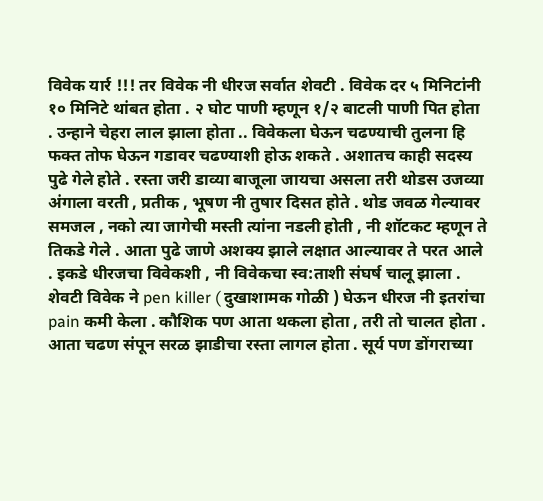विवेक यार्र !!! तर विवेक नी धीरज सर्वात शेवटी . विवेक दर ५ मिनिटांनी १० मिनिटे थांबत होता . २ घोट पाणी म्हणून १/२ बाटली पाणी पित होता . उन्हाने चेहरा लाल झाला होता .. विवेकला घेऊन चढण्याची तुलना हि फक्त तोफ घेऊन गडावर चढण्याशी होऊ शकते . अशातच काही सदस्य पुढे गेले होते . रस्ता जरी डाव्या बाजूला जायचा असला तरी थोडस उजव्या अंगाला वरती , प्रतीक , भूषण नी तुषार दिसत होते . थोड जवळ गेल्यावर समजल , नको त्या जागेची मस्ती त्यांना नडली होती , नी शॉटकट म्हणून ते तिकडे गेले . आता पुढे जाणे अशक्य झाले लक्षात आल्यावर ते परत आले . इकडे धीरजचा विवेकशी , नी विवेकचा स्व:ताशी संघर्ष चालू झाला . शेवटी विवेक ने pen killer ( दुखाशामक गोळी ) घेऊन धीरज नी इतरांचा pain कमी केला . कौशिक पण आता थकला होता , तरी तो चालत होता . आता चढण संपून सरळ झाडीचा रस्ता लागल होता . सूर्य पण डोंगराच्या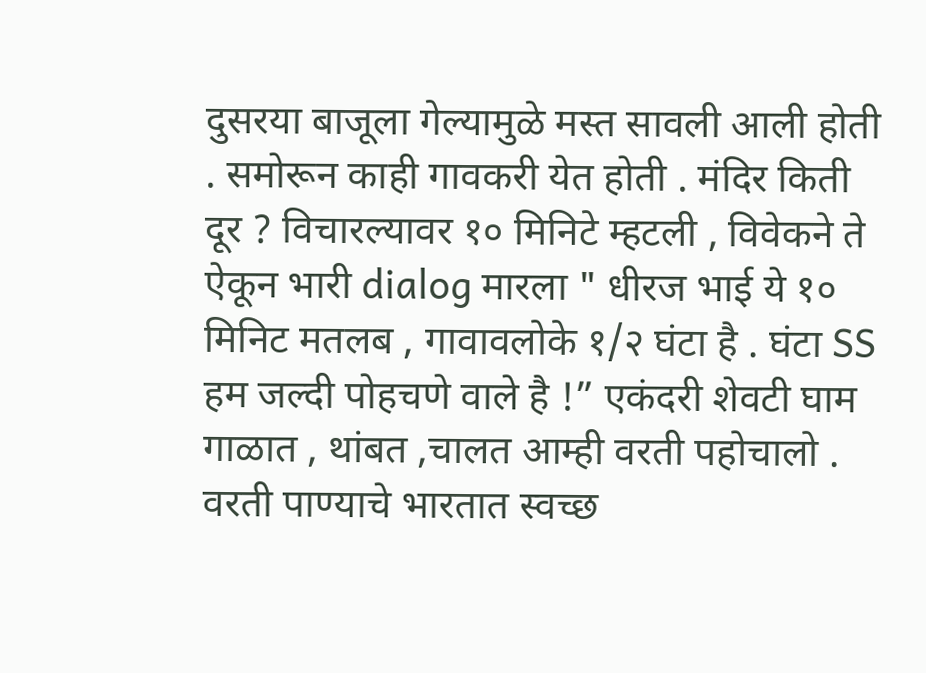दुसरया बाजूला गेल्यामुळे मस्त सावली आली होती . समोरून काही गावकरी येत होती . मंदिर किती दूर ? विचारल्यावर १० मिनिटे म्हटली , विवेकने ते ऐकून भारी dialog मारला " धीरज भाई ये १० मिनिट मतलब , गावावलोके १/२ घंटा है . घंटा SS हम जल्दी पोहचणे वाले है !” एकंदरी शेवटी घाम गाळात , थांबत ,चालत आम्ही वरती पहोचालो . वरती पाण्याचे भारतात स्वच्छ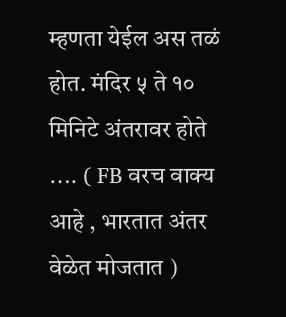म्हणता येईल अस तळं होत. मंदिर ५ ते १० मिनिटे अंतरावर होते …. ( FB वरच वाक्य आहे , भारतात अंतर वेळेत मोजतात )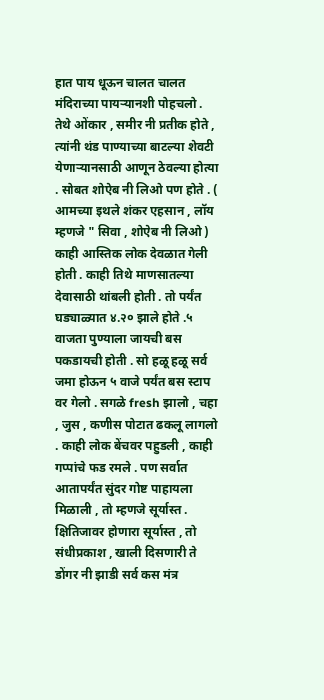हात पाय धूऊन चालत चालत मंदिराच्या पायऱ्यानशी पोहचलो . तेथे ओंकार , समीर नी प्रतीक होते , त्यांनी थंड पाण्याच्या बाटल्या शेवटी येणाऱ्यानसाठी आणून ठेवल्या होत्या . सोबत शोऐब नी लिओ पण होते . ( आमच्या इथले शंकर एहसान , लॉय म्हणजे " सिवा , शोऐब नी लिओ ) काही आस्तिक लोक देवळात गेली होती . काही तिथे माणसातल्या देवासाठी थांबली होती . तो पर्यंत घड्याळ्यात ४.२० झाले होते .५ वाजता पुण्याला जायची बस पकडायची होती . सो हळू हळू सर्व जमा होऊन ५ वाजे पर्यंत बस स्टाप वर गेलो . सगळे fresh झालो , चहा , जुस , कणीस पोटात ढकलू लागलो . काही लोक बेंचवर पहुडली , काही गप्पांचे फड रमले . पण सर्वात आतापर्यंत सुंदर गोष्ट पाहायला मिळाली , तो म्हणजे सूर्यास्त . क्षितिजावर होणारा सूर्यास्त , तो संधीप्रकाश , खाली दिसणारी ते डोंगर नी झाडी सर्व कस मंत्र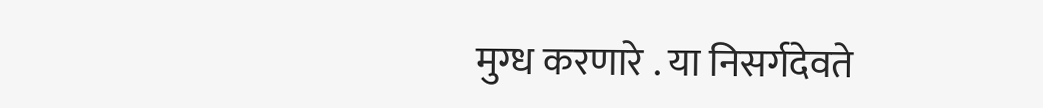मुग्ध करणारे . या निसर्गदेवते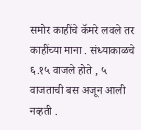समोर काहींचे कॅमरे लवले तर काहींच्या माना . संध्याकाळचे ६.१५ वाजले होते , ५ वाजताची बस अजून आली नव्हती .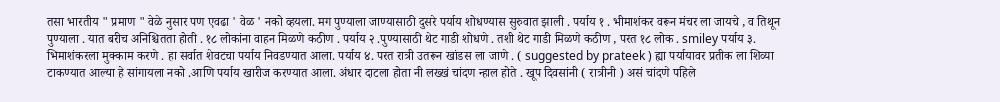तसा भारतीय " प्रमाण " वेळे नुसार पण एवढा ' वेळ ' नको व्हयला. मग पुण्याला जाण्यासाठी दुसरे पर्याय शोधण्यास सुरुवात झाली . पर्याय १ . भीमाशंकर वरून मंचर ला जायचे , व तिथून पुण्याला . यात बरीच अनिश्चितता होती . १८ लोकांना वाहन मिळणे कठीण . पर्याय २ .पुण्यासाठी थेट गाडी शोधणे . तशी थेट गाडी मिळणे कठीण , परत १८ लोक . smiley पर्याय ३. भिमाशंकरला मुक्काम करणे . हा सर्वात शेवटचा पर्याय निवडण्यात आला. पर्याय ४. परत रात्री उतरून खांडस ला जाणे . ( suggested by prateek ) ह्या पर्यायावर प्रतीक ला शिव्या टाकण्यात आल्या हे सांगायला नको .आणि पर्याय खारीज करण्यात आला. अंधार दाटला होता नी लख्खं चांदण न्हाल होते . खूप दिवसांनी ( रात्रीनी ) असं चांदणे पहिले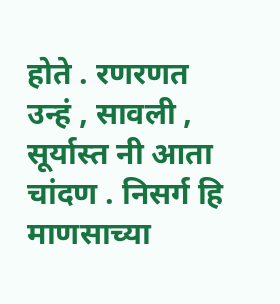होते . रणरणत उन्हं , सावली , सूर्यास्त नी आता चांदण . निसर्ग हि माणसाच्या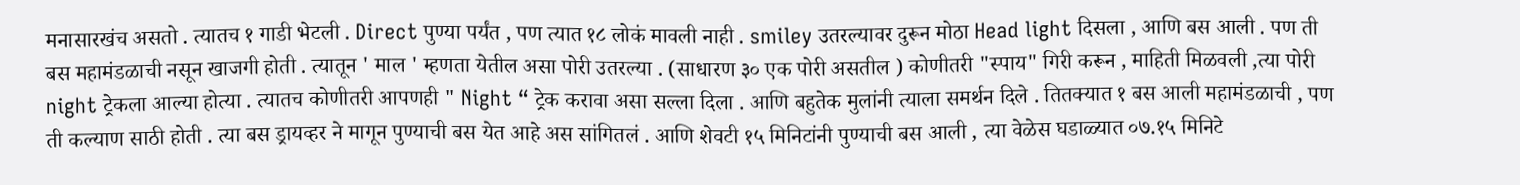मनासारखंच असतो . त्यातच १ गाडी भेटली . Direct पुण्या पर्यंत , पण त्यात १८ लोकं मावली नाही . smiley उतरल्यावर दुरून मोठा Head light दिसला , आणि बस आली . पण ती बस महामंडळाची नसून खाजगी होती . त्यातून ' माल ' म्हणता येतील असा पोरी उतरल्या . (साधारण ३० एक पोरी असतील ) कोणीतरी "स्पाय" गिरी करून , माहिती मिळवली ,त्या पोरी night ट्रेकला आल्या होत्या . त्यातच कोणीतरी आपणही " Night “ ट्रेक करावा असा सल्ला दिला . आणि बहुतेक मुलांनी त्याला समर्थन दिले . तितक्यात १ बस आली महामंडळाची , पण ती कल्याण साठी होती . त्या बस ड्रायव्हर ने मागून पुण्याची बस येत आहे अस सांगितलं . आणि शेवटी १५ मिनिटांनी पुण्याची बस आली , त्या वेळेस घडाळ्यात ०७.१५ मिनिटे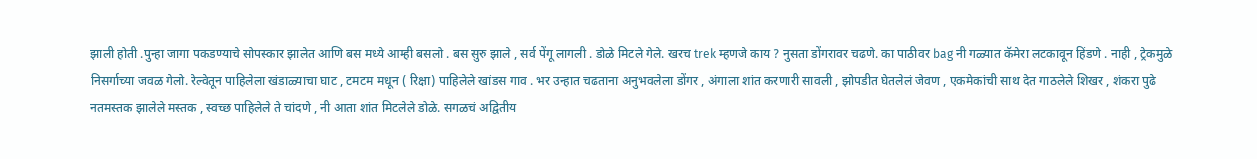झाली होती .पुन्हा जागा पकडण्याचे सोपस्कार झालेत आणि बस मध्ये आम्ही बसलो . बस सुरु झाले , सर्व पेंगू लागली . डोळे मिटले गेले. खरच trek म्हणजे काय ? नुसता डोंगरावर चढणे. का पाठीवर bag नी गळ्यात कॅमेरा लटकावून हिंडणे . नाही , ट्रेकमुळे निसर्गाच्या जवळ गेलो. रेल्वेतून पाहिलेला खंडाळ्याचा घाट , टमटम मधून ( रिक्षा) पाहिलेले खांडस गाव . भर उन्हात चढताना अनुभवलेला डोंगर , अंगाला शांत करणारी सावली , झोपडीत घेतलेलं जेवण , एकमेकांची साथ देत गाठलेले शिखर , शंकरा पुढे नतमस्तक झालेले मस्तक , स्वच्छ पाहिलेले ते चांदणे , नी आता शांत मिटलेले डोळे. सगळचं अद्वितीय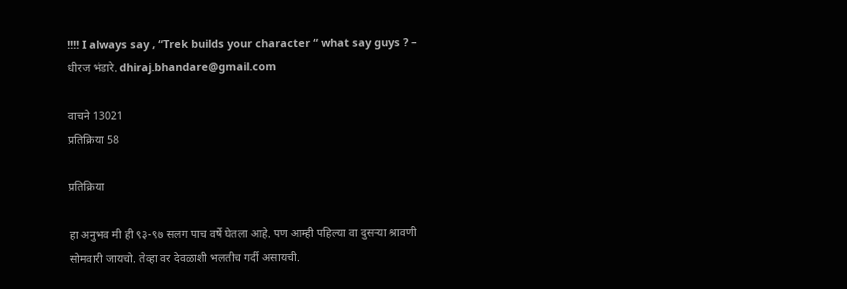!!!! I always say , “Trek builds your character “ what say guys ? – धीरज भंडारे. dhiraj.bhandare@gmail.com

वाचने 13021
प्रतिक्रिया 58

प्रतिक्रिया

हा अनुभव मी ही ९३-९७ सलग पाच वर्षे घेतला आहे. पण आम्ही पहिल्या वा दुसर्‍या श्रावणी सोमवारी जायचो. तेव्हा वर देवळाशी भलतीच गर्दी असायची.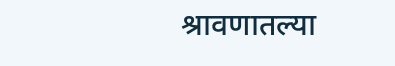श्रावणातल्या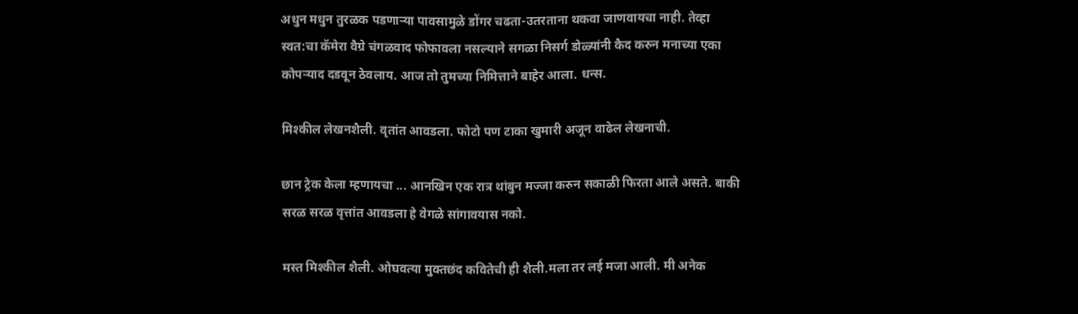अधुन मधुन तुरळक पडणार्‍या पावसामुळे डोंगर चढता-उतरताना थकवा जाणवायचा नाही. तेव्हा स्वत:चा कॅमेरा वैग्रे चंगळवाद फोफावला नसल्याने सगळा निसर्ग डोळ्यांनी कैद करुन मनाच्या एका कोपर्‍याद दडवून ठेवलाय. आज तो तुमच्या निमित्ताने बाहेर आला. धन्स.

मिश्कील लेखनशैली. वृतांत आवडला. फोटो पण टाका खुमारी अजून वाढेल लेखनाची.

छान ट्रेक केला म्हणायचा ... आनखिन एक रात्र थांबुन मज्जा करुन सकाळी फिरता आले असते. बाकी सरळ सरळ वृत्तांत आवडला हे वेगळे सांगावयास नको.

मस्त मिश्कील शैली. ओघवत्या मुक्तछंद कवितेची ही शैली.मला तर लई मजा आली. मी अनेक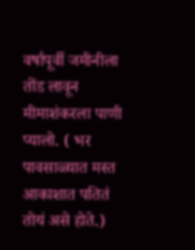वर्षापूर्वी जमीनीला तोंड लावून मीमाशंकरला पाणी प्यालो. ( भर पावसाळ्यात मस्त आकाशात पतितं तोयं असे होते.)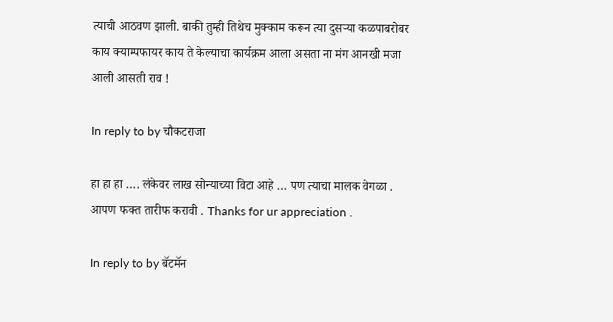त्याची आठवण झाली. बाकी तुम्ही तिथेच मुक्काम करून त्या दुसर्‍या कळपाबरोबर काय क्याम्पफायर काय ते केल्याचा कार्यक्रम आला असता ना मंग आनखी मजा आली आसती राव !

In reply to by चौकटराजा

हा हा हा …. लंकेवर लाख सोन्याच्या विटा आहे … पण त्याचा मालक वेगळा . आपण फक्त तारीफ करावी . Thanks for ur appreciation .

In reply to by बॅटमॅन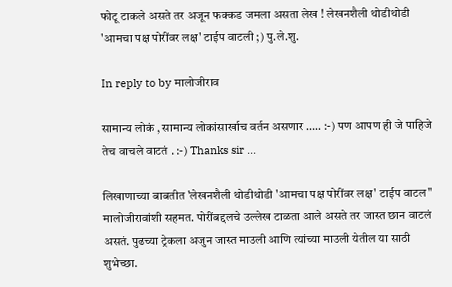फोटू टाकले असते तर अजून फक्कड जमला असता लेख ! लेखनशैली थोडीथोडी 'आमचा पक्ष पोरींवर लक्ष' टाईप वाटली ;) पु.ले.शु.

In reply to by मालोजीराव

सामान्य लोकं , सामान्य लोकांसार्खाच वर्तन असणार ….. :-) पण आपण ही जे पाहिजे तेच वाचले वाटतं . :-) Thanks sir ...

लिखाणाच्या बाबतीत 'लेखनशैली थोडीथोडी 'आमचा पक्ष पोरींवर लक्ष' टाईप वाटल'' मालोजीरावांशी सहमत. पोरींबद्दलचे उल्लेख टाळता आले असते तर जास्त छान वाटलं असतं. पुढच्या ट्रेकला अजुन जास्त माउली आणि त्यांच्या माउली येतील या साठी शुभेच्छा.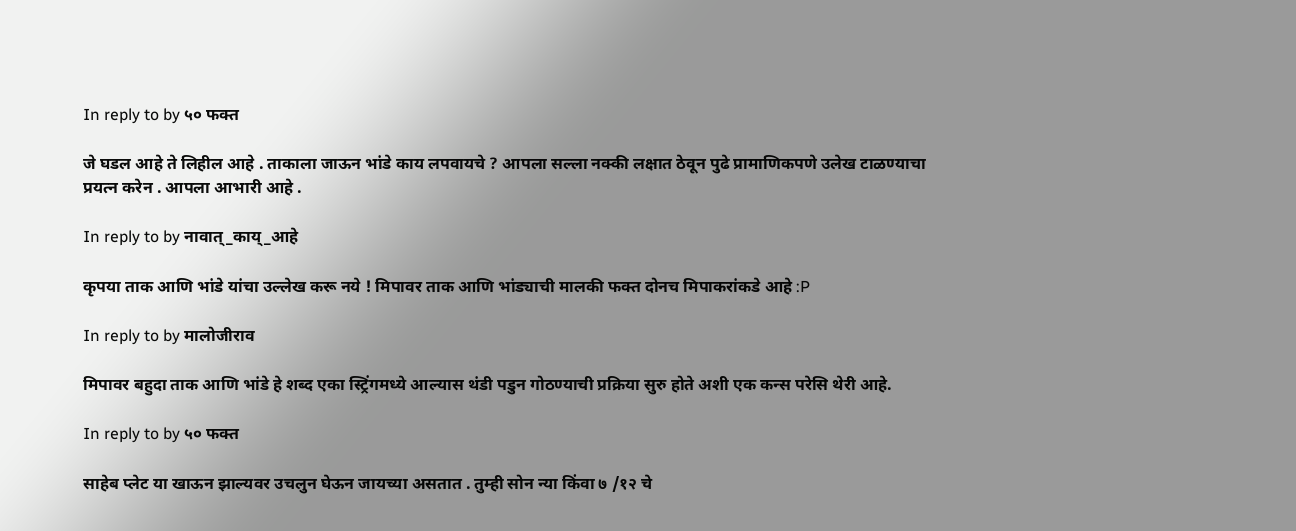In reply to by ५० फक्त

जे घडल आहे ते लिहील आहे . ताकाला जाऊन भांडे काय लपवायचे ? आपला सल्ला नक्की लक्षात ठेवून पुढे प्रामाणिकपणे उलेख टाळण्याचा प्रयत्न करेन . आपला आभारी आहे .

In reply to by नावात्_काय्_आहे

कृपया ताक आणि भांडे यांचा उल्लेख करू नये ! मिपावर ताक आणि भांड्याची मालकी फक्त दोनच मिपाकरांकडे आहे :P

In reply to by मालोजीराव

मिपावर बहुदा ताक आणि भांडे हे शब्द एका स्ट्रिंगमध्ये आल्यास थंडी पडुन गोठण्याची प्रक्रिया सुरु होते अशी एक कन्स परेसि थेरी आहे.

In reply to by ५० फक्त

साहेब प्लेट या खाऊन झाल्यवर उचलुन घेऊन जायच्या असतात . तुम्ही सोन न्या किंवा ७ /१२ चे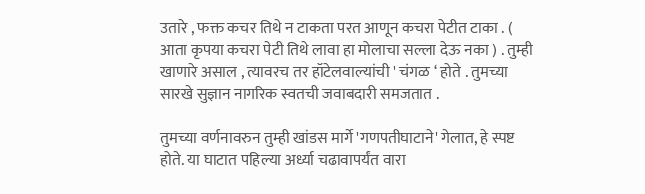उतारे , फक्त कचर तिथे न टाकता परत आणून कचरा पेटीत टाका . ( आता कृपया कचरा पेटी तिथे लावा हा मोलाचा सल्ला देऊ नका ) . तुम्ही खाणारे असाल , त्यावरच तर हॉटेलवाल्यांची ' चंगळ ‘ होते . तुमच्या सारखे सुज्ञान नागरिक स्वतची जवाबदारी समजतात .

तुमच्या वर्णनावरुन तुम्ही खांडस मार्गे 'गणपतीघाटाने' गेलात, हे स्पष्ट होते. या घाटात पहिल्या अर्ध्या चढावापर्यंत वारा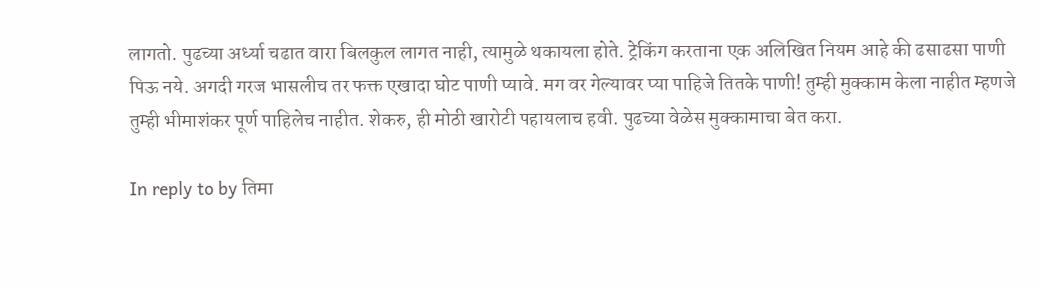लागतो. पुढच्या अर्ध्या चढात वारा बिलकुल लागत नाही, त्यामुळे थकायला होते. ट्रेकिंग करताना एक अलिखित नियम आहे की ढसाढसा पाणी पिऊ नये. अगदी गरज भासलीच तर फक्त एखादा घोट पाणी प्यावे. मग वर गेल्यावर प्या पाहिजे तितके पाणी! तुम्ही मुक्काम केला नाहीत म्हणजे तुम्ही भीमाशंकर पूर्ण पाहिलेच नाहीत. शेकरु, ही मोठी खारोटी पहायलाच हवी. पुढच्या वेळेस मुक्कामाचा बेत करा.

In reply to by तिमा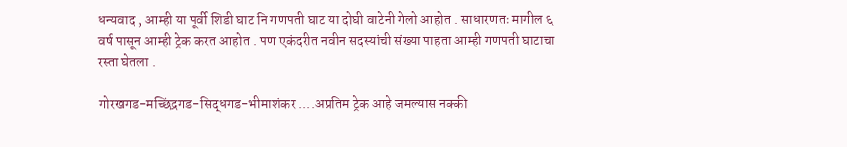धन्यवाद , आम्ही या पूर्वी शिडी घाट नि गणपती घाट या दोघी वाटेनी गेलो आहोत . साधारणतः मागील ६ वर्ष पासून आम्ही ट्रेक करत आहोत . पण एकंदरीत नवीन सदस्यांची संख्या पाहता आम्ही गणपती घाटाचा रस्ता घेतला .

गोरखगड-मच्छिंद्रगड-सिद्धगड-भीमाशंकर ....अप्रतिम ट्रेक आहे जमल्यास नक्की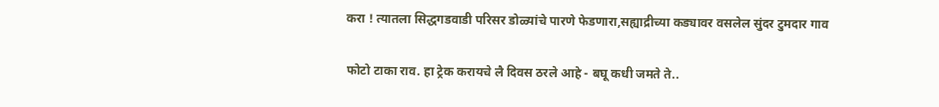करा ! त्यातला सिद्धगडवाडी परिसर डोळ्यांचे पारणे फेडणारा,सह्याद्रीच्या कड्यावर वसलेल सुंदर टुमदार गाव

फोटो टाका राव. हा ट्रेक करायचे लै दिवस ठरले आहे - बघू कधी जमते ते..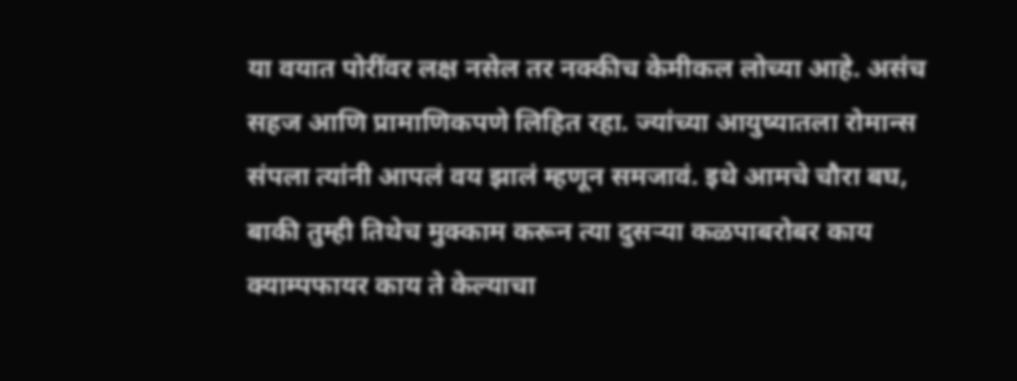या वयात पोरींवर लक्ष नसेल तर नक्कीच केमीकल लोच्या आहे. असंच सहज आणि प्रामाणिकपणे लिहित रहा. ज्यांच्या आयुष्यातला रोमान्स संपला त्यांनी आपलं वय झालं म्हणून समजावं. इथे आमचे चौरा बघ,
बाकी तुम्ही तिथेच मुक्काम करून त्या दुसर्‍या कळपाबरोबर काय क्याम्पफायर काय ते केल्याचा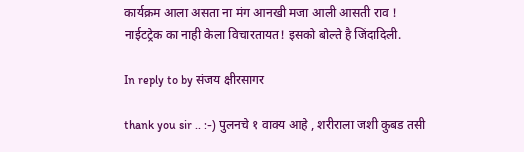कार्यक्रम आला असता ना मंग आनखी मजा आली आसती राव !
नाईटट्रेक का नाही केला विचारतायत! इसको बोल्ते है जिंदादिली.

In reply to by संजय क्षीरसागर

thank you sir .. :-) पुलनचे १ वाक्य आहे , शरीराला जशी कुबड तसी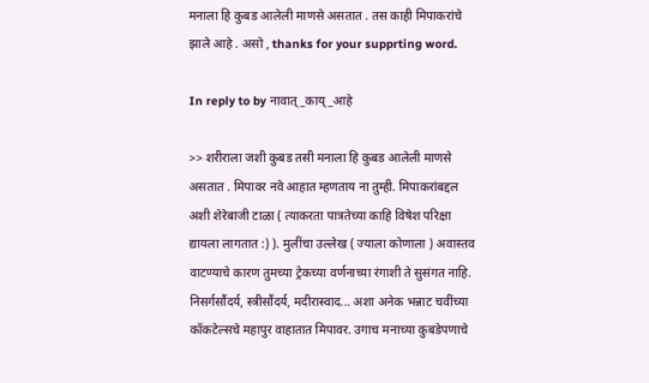मनाला हि कुबड आलेली माणसे असतात . तस काही मिपाकरांचे झाले आहे . असो , thanks for your supprting word.

In reply to by नावात्_काय्_आहे

>> शरीराला जशी कुबड तसी मनाला हि कुबड आलेली माणसे असतात . मिपावर नवे आहात म्हणताय ना तुम्ही. मिपाकरांबद्दल अशी शेरेबाजी टाळा ( त्याकरता पात्रतेच्या काहि विषेश परिक्षा द्यायला लागतात :) ). मुलींचा उल्लेख ( ज्याला कोणाला ) अवास्तव वाटण्याचे कारण तुमच्या ट्रेकच्या वर्णनाच्या रंगाशी ते सुसंगत नाहि. निसर्गसौंदर्य, स्त्रीसौंदर्य, मदीरास्वाद... अशा अनेक भन्नाट चवींच्या कॉकटेल्सचे महापुर वाहातात मिपावर. उगाच मनाच्या कुबडेपणाचे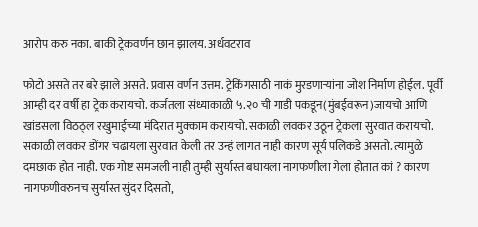आरोप करु नका. बाकी ट्रेकवर्णन छान झालय. अर्धवटराव

फोटो असते तर बरे झाले असते. प्रवास वर्णन उत्तम. ट्रेकिंगसाठी नाकं मुरडणार्‍यांना जोश निर्माण होईल. पूर्वी आम्ही दर वर्षी हा ट्रेक करायचो. कर्जतला संध्याकाळी ५.२० ची गाडी पकडून(मुंबईवरून)जायचो आणि खांडसला विठठ्ल रखुमाईच्या मंदिरात मुक्काम करायचो.सकाळी लवकर उठून ट्रेकला सुरवात करायचो. सकाळी लवकर डोंगर चढायला सुरवात केली तर उन्हं लागत नाही कारण सूर्य पलिकडे असतो. त्यामुळे दमछाक होत नाही. एक गोष्ट समजली नाही तुम्ही सुर्यास्त बघायला नागफणीला गेला होतात कां ? कारण नागफणीवरुनच सुर्यास्त सुंदर दिसतो,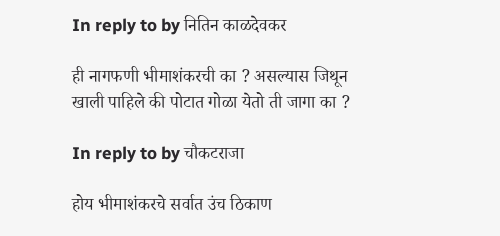In reply to by नितिन काळदेवकर

ही नागफणी भीमाशंकरची का ? असल्यास जिथून खाली पाहिले की पोटात गोळा येतो ती जागा का ?

In reply to by चौकटराजा

होय भीमाशंकरचे सर्वात उंच ठिकाण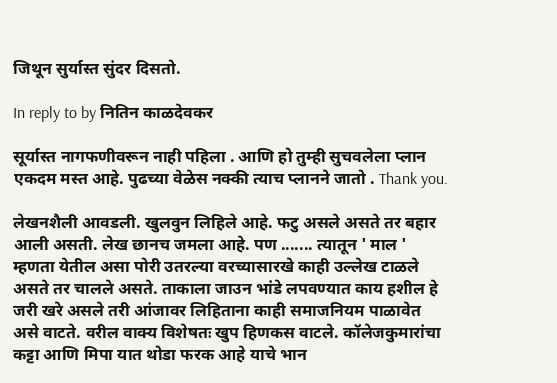जिथून सुर्यास्त सुंदर दिसतो.

In reply to by नितिन काळदेवकर

सूर्यास्त नागफणीवरून नाही पहिला . आणि हो तुम्ही सुचवलेला प्लान एकदम मस्त आहे. पुढच्या वेळेस नक्की त्याच प्लानने जातो . Thank you.

लेखनशैली आवडली. खुलवुन लिहिले आहे. फटु असले असते तर बहार आली असती. लेख छानच जमला आहे. पण ....... त्यातून ' माल ' म्हणता येतील असा पोरी उतरल्या वरच्यासारखे काही उल्लेख टाळले असते तर चालले असते. ताकाला जाउन भांडे लपवण्यात काय हशील हे जरी खरे असले तरी आंजावर लिहिताना काही समाजनियम पाळावेत असे वाटते. वरील वाक्य विशेषतः खुप हिणकस वाटले. कॉलेजकुमारांचा कट्टा आणि मिपा यात थोडा फरक आहे याचे भान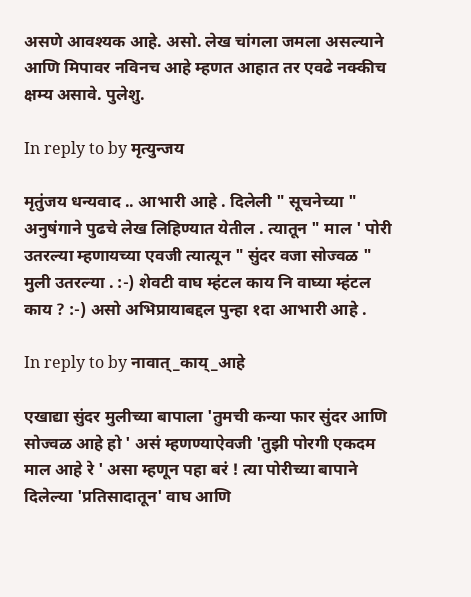असणे आवश्यक आहे. असो. लेख चांगला जमला असल्याने आणि मिपावर नविनच आहे म्हणत आहात तर एवढे नक्कीच क्षम्य असावे. पुलेशु.

In reply to by मृत्युन्जय

मृतुंजय धन्यवाद .. आभारी आहे . दिलेली " सूचनेच्या " अनुषंगाने पुढचे लेख लिहिण्यात येतील . त्यातून " माल ' पोरी उतरल्या म्हणायच्या एवजी त्यात्यून " सुंदर वजा सोज्वळ " मुली उतरल्या . :-) शेवटी वाघ म्हंटल काय नि वाघ्या म्हंटल काय ? :-) असो अभिप्रायाबद्दल पुन्हा १दा आभारी आहे .

In reply to by नावात्_काय्_आहे

एखाद्या सुंदर मुलीच्या बापाला 'तुमची कन्या फार सुंदर आणि सोज्वळ आहे हो ' असं म्हणण्याऐवजी 'तुझी पोरगी एकदम माल आहे रे ' असा म्हणून पहा बरं ! त्या पोरीच्या बापाने दिलेल्या 'प्रतिसादातून' वाघ आणि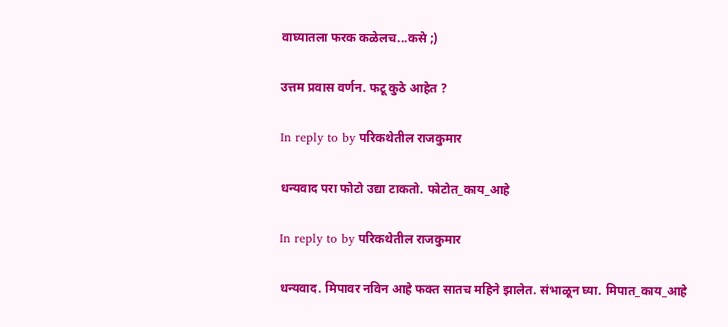वाघ्यातला फरक कळेलच...कसे ;)

उत्तम प्रवास वर्णन. फटू कुठे आहेत ?

In reply to by परिकथेतील राजकुमार

धन्यवाद परा फोटो उद्या टाकतो. फोटोत_काय_आहे

In reply to by परिकथेतील राजकुमार

धन्यवाद. मिपावर नविन आहे फक्त सातच महिने झालेत. संभाळून घ्या. मिपात_काय_आहे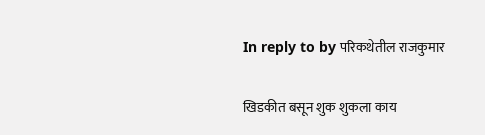In reply to by परिकथेतील राजकुमार

खिडकीत बसून शुक शुकला काय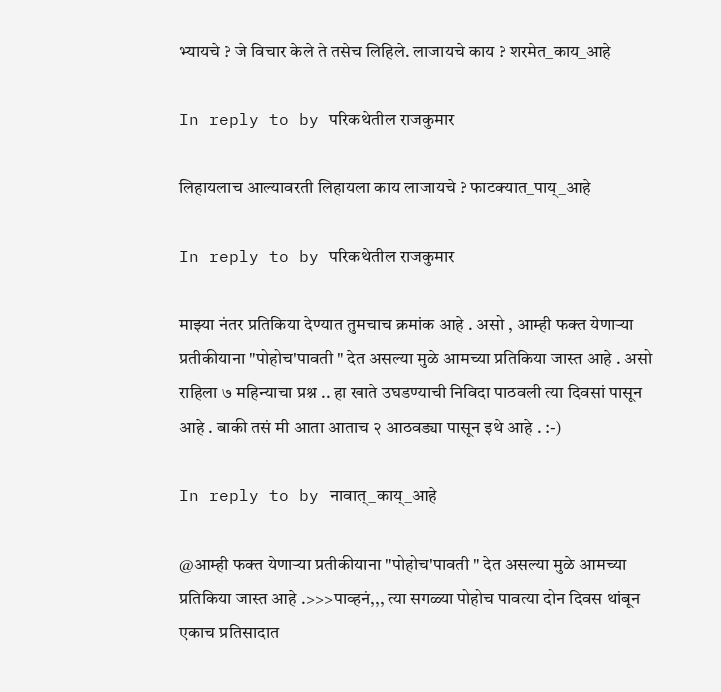भ्यायचे ? जे विचार केले ते तसेच लिहिले. लाजायचे काय ? शरमेत_काय_आहे

In reply to by परिकथेतील राजकुमार

लिहायलाच आल्यावरती लिहायला काय लाजायचे ? फाटक्यात_पाय्_आहे

In reply to by परिकथेतील राजकुमार

माझ्या नंतर प्रतिकिया देण्यात तुमचाच क्रमांक आहे . असो , आम्ही फक्त येणाऱ्या प्रतीकीयाना "पोहोच'पावती " देत असल्या मुळे आमच्या प्रतिकिया जास्त आहे . असो राहिला ७ महिन्याचा प्रश्न .. हा खाते उघडण्याची निविदा पाठवली त्या दिवसां पासून आहे . बाकी तसं मी आता आताच २ आठवड्या पासून इथे आहे . :-)

In reply to by नावात्_काय्_आहे

@आम्ही फक्त येणाऱ्या प्रतीकीयाना "पोहोच'पावती " देत असल्या मुळे आमच्या प्रतिकिया जास्त आहे .>>>पाव्हनं,,, त्या सगळ्या पोहोच पावत्या दोन दिवस थांबून एकाच प्रतिसादात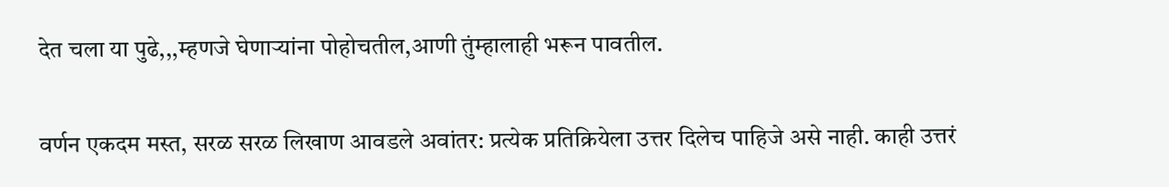देत चला या पुढे,,,म्हणजे घेणार्‍यांना पोहोचतील,आणी तुंम्हालाही भरून पावतील.

वर्णन एकदम मस्त, सरळ सरळ लिखाण आवडले अवांतर: प्रत्येक प्रतिक्रियेला उत्तर दिलेच पाहिजे असे नाही. काही उत्तरं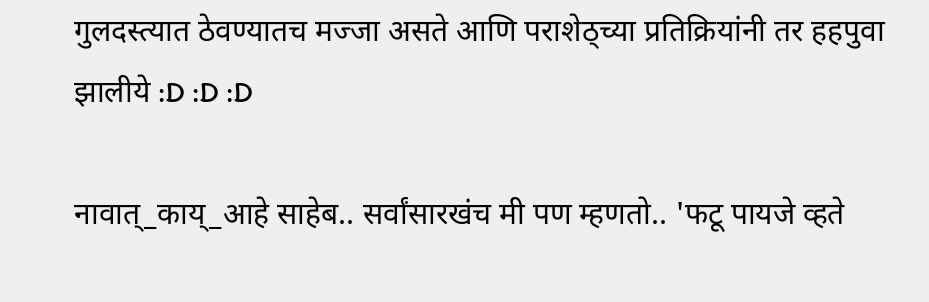गुलदस्त्यात ठेवण्यातच मज्जा असते आणि पराशेठ्च्या प्रतिक्रियांनी तर हहपुवा झालीये :D :D :D

नावात्_काय्_आहे साहेब.. सर्वांसारखंच मी पण म्हणतो.. 'फटू पायजे व्हते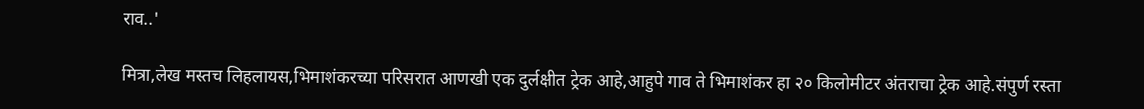राव..'

मित्रा,लेख मस्तच लिहलायस,भिमाशंकरच्या परिसरात आणखी एक दुर्लक्षीत ट्रेक आहे,आहुपे गाव ते भिमाशंकर हा २० किलोमीटर अंतराचा ट्रेक आहे.संपुर्ण रस्ता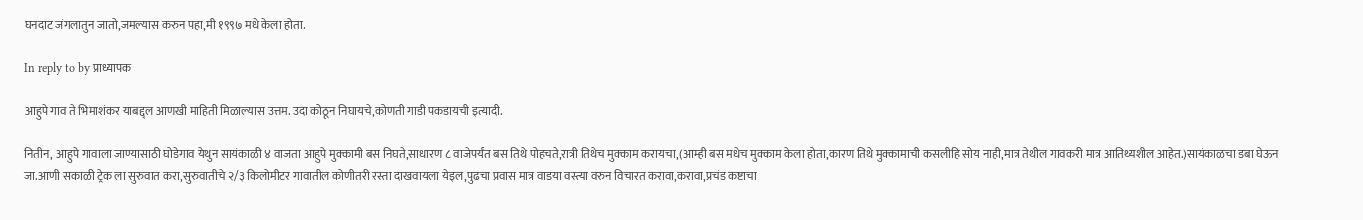घनदाट जंगलातुन जातो,जमल्यास करुन पहा,मी १९९७ मधे केला होता.

In reply to by प्राध्यापक

आहुपे गाव ते भिमाशंकर याबद्द्ल आणखी माहिती मिळाल्यास उत्तम. उदा कोठून निघायचे,कोणती गाडी पकडायची इत्यादी.

नितीन, आहुपे गावाला जाण्यासाठी घोडेगाव येथुन सायंकाळी ४ वाजता आहुपे मुक्कामी बस निघते,साधारण ८ वाजेपर्यंत बस तिथे पोहचते,रात्री तिथेच मुक्काम करायचा,(आम्ही बस मधेच मुक्काम केला होता,कारण तिथे मुक्कामाची कसलीहि सोय नाही,मात्र तेथील गावकरी मात्र आतिथ्यशील आहेत.)सायंकाळचा डबा घेऊन जा.आणी सकाळी ट्रेक ला सुरुवात करा,सुरुवातीचे २/३ किलोमीटर गावातील कोणीतरी रस्ता दाखवायला येइल,पुढचा प्रवास मात्र वाडया वस्त्या वरुन विचारत करावा,करावा,प्रचंड कष्टाचा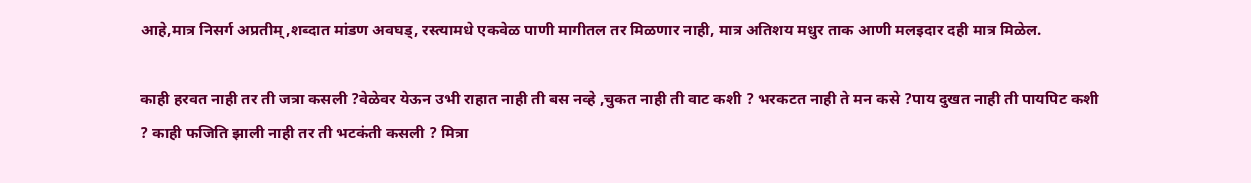आहे,मात्र निसर्ग अप्रतीम्,शब्दात मांडण अवघड्, रस्त्यामधे एकवेळ पाणी मागीतल तर मिळणार नाही, मात्र अतिशय मधुर ताक आणी मलइदार दही मात्र मिळेल.

काही हरवत नाही तर ती जत्रा कसली ?वेळेवर येऊन उभी राहात नाही ती बस नव्हे ,चुकत नाही ती वाट कशी ? भरकटत नाही ते मन कसे ?पाय दुखत नाही ती पायपिट कशी ? काही फजिति झाली नाही तर ती भटकंती कसली ? मित्रा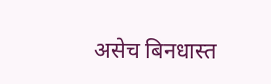असेच बिनधास्त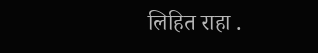लिहित राहा .